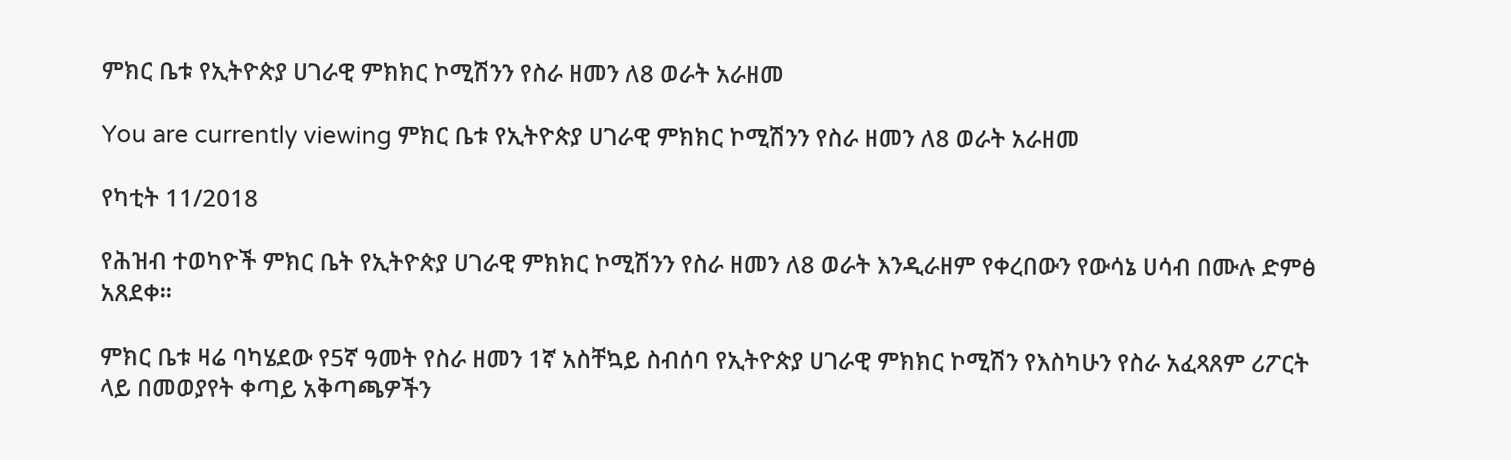ምክር ቤቱ የኢትዮጵያ ሀገራዊ ምክክር ኮሚሽንን የስራ ዘመን ለ8 ወራት አራዘመ

You are currently viewing ምክር ቤቱ የኢትዮጵያ ሀገራዊ ምክክር ኮሚሽንን የስራ ዘመን ለ8 ወራት አራዘመ

የካቲት 11/2018

የሕዝብ ተወካዮች ምክር ቤት የኢትዮጵያ ሀገራዊ ምክክር ኮሚሽንን የስራ ዘመን ለ8 ወራት እንዲራዘም የቀረበውን የውሳኔ ሀሳብ በሙሉ ድምፅ አጸደቀ።

ምክር ቤቱ ዛሬ ባካሄደው የ5ኛ ዓመት የስራ ዘመን 1ኛ አስቸኳይ ስብሰባ የኢትዮጵያ ሀገራዊ ምክክር ኮሚሽን የእስካሁን የስራ አፈጻጸም ሪፖርት ላይ በመወያየት ቀጣይ አቅጣጫዎችን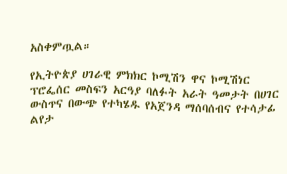አስቀምጧል።

የኢትዮጵያ ሀገራዊ ምክክር ኮሚሽን ዋና ኮሚሽነር ፕሮፌሰር መስፍን አርዓያ ባለፉት አራት ዓመታት በሀገር ውስጥና በውጭ የተካሄዱ የአጀንዳ ማሰባሰብና የተሳታፊ ልየታ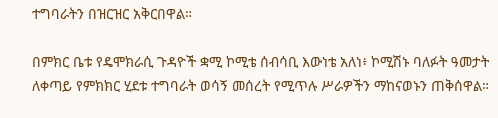ተግባራትን በዝርዝር አቅርበዋል።

በምክር ቤቱ የዴሞክራሲ ጉዳዮች ቋሚ ኮሚቴ ሰብሳቢ እውነቴ አለነ፥ ኮሚሽኑ ባለፉት ዓመታት ለቀጣይ የምክክር ሂደቱ ተግባራት ወሳኝ መሰረት የሚጥሉ ሥራዎችን ማከናወኑን ጠቅሰዋል።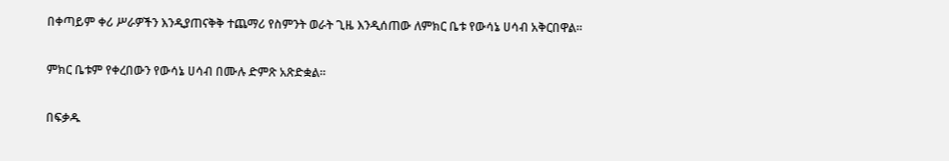በቀጣይም ቀሪ ሥራዎችን እንዲያጠናቅቅ ተጨማሪ የስምንት ወራት ጊዜ እንዲሰጠው ለምክር ቤቱ የውሳኔ ሀሳብ አቅርበዋል።

ምክር ቤቱም የቀረበውን የውሳኔ ሀሳብ በሙሉ ድምጽ አጽድቋል።

በፍቃዱ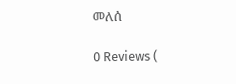መለሰ

0 Reviews (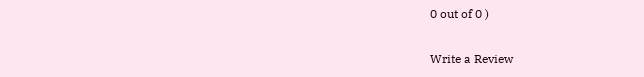0 out of 0 )

Write a Review